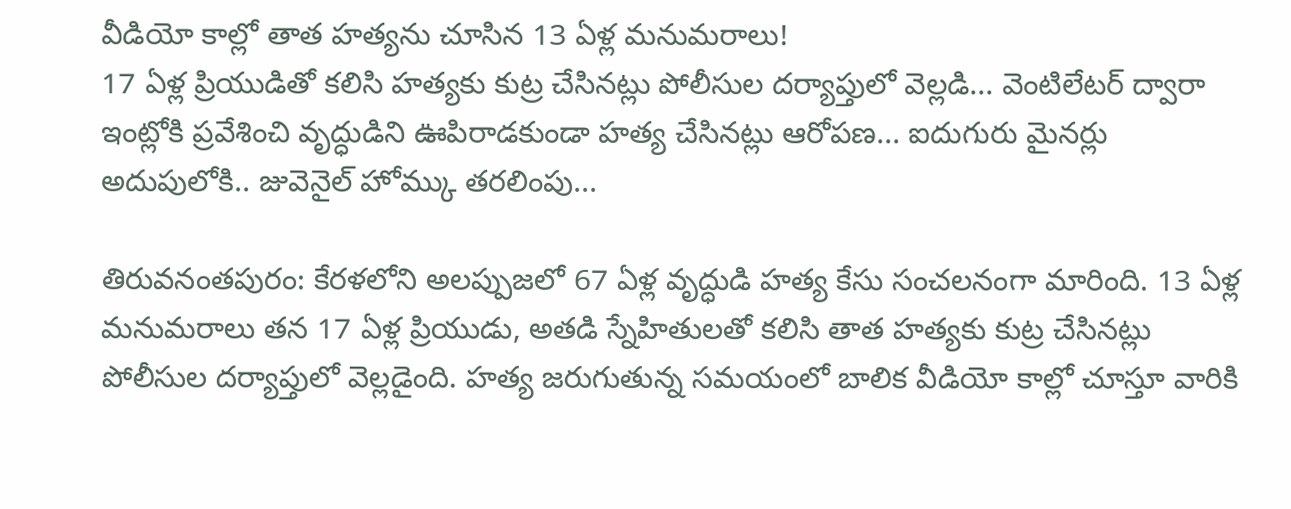వీడియో కాల్లో తాత హత్యను చూసిన 13 ఏళ్ల మనుమరాలు!
17 ఏళ్ల ప్రియుడితో కలిసి హత్యకు కుట్ర చేసినట్లు పోలీసుల దర్యాప్తులో వెల్లడి... వెంటిలేటర్ ద్వారా ఇంట్లోకి ప్రవేశించి వృద్ధుడిని ఊపిరాడకుండా హత్య చేసినట్లు ఆరోపణ... ఐదుగురు మైనర్లు అదుపులోకి.. జువెనైల్ హోమ్కు తరలింపు...

తిరువనంతపురం: కేరళలోని అలప్పుజలో 67 ఏళ్ల వృద్ధుడి హత్య కేసు సంచలనంగా మారింది. 13 ఏళ్ల మనుమరాలు తన 17 ఏళ్ల ప్రియుడు, అతడి స్నేహితులతో కలిసి తాత హత్యకు కుట్ర చేసినట్లు పోలీసుల దర్యాప్తులో వెల్లడైంది. హత్య జరుగుతున్న సమయంలో బాలిక వీడియో కాల్లో చూస్తూ వారికి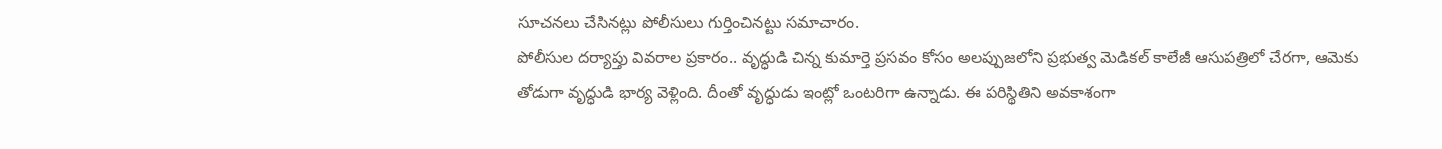సూచనలు చేసినట్లు పోలీసులు గుర్తించినట్టు సమాచారం.
పోలీసుల దర్యాప్తు వివరాల ప్రకారం.. వృద్ధుడి చిన్న కుమార్తె ప్రసవం కోసం అలప్పుజలోని ప్రభుత్వ మెడికల్ కాలేజీ ఆసుపత్రిలో చేరగా, ఆమెకు తోడుగా వృద్ధుడి భార్య వెళ్లింది. దీంతో వృద్ధుడు ఇంట్లో ఒంటరిగా ఉన్నాడు. ఈ పరిస్థితిని అవకాశంగా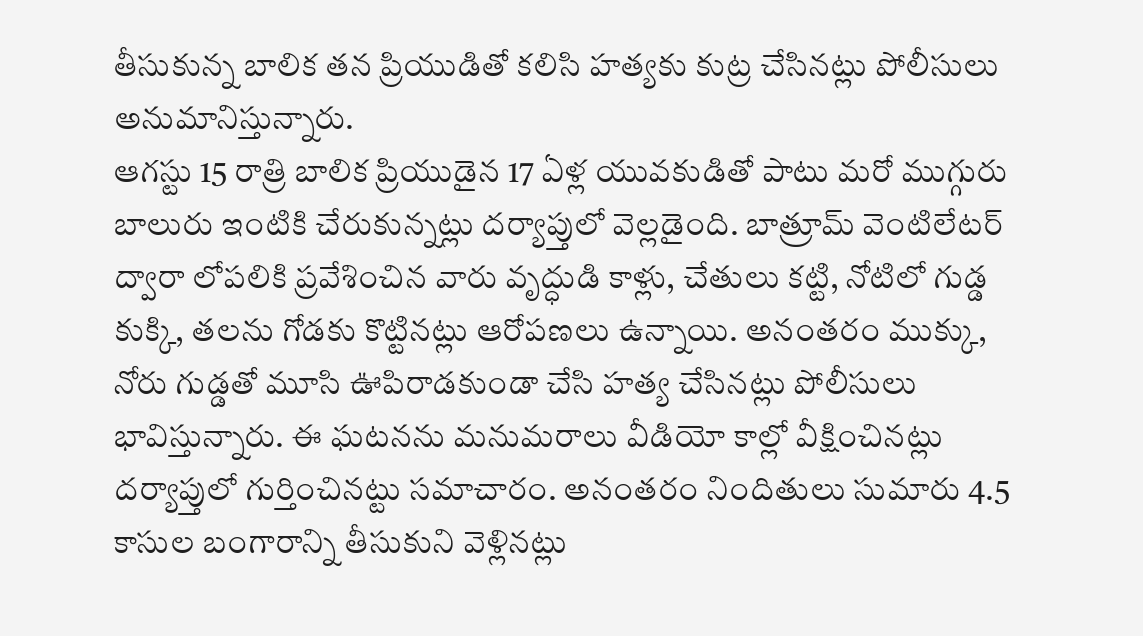తీసుకున్న బాలిక తన ప్రియుడితో కలిసి హత్యకు కుట్ర చేసినట్లు పోలీసులు అనుమానిస్తున్నారు.
ఆగస్టు 15 రాత్రి బాలిక ప్రియుడైన 17 ఏళ్ల యువకుడితో పాటు మరో ముగ్గురు బాలురు ఇంటికి చేరుకున్నట్లు దర్యాప్తులో వెల్లడైంది. బాత్రూమ్ వెంటిలేటర్ ద్వారా లోపలికి ప్రవేశించిన వారు వృద్ధుడి కాళ్లు, చేతులు కట్టి, నోటిలో గుడ్డ కుక్కి, తలను గోడకు కొట్టినట్లు ఆరోపణలు ఉన్నాయి. అనంతరం ముక్కు, నోరు గుడ్డతో మూసి ఊపిరాడకుండా చేసి హత్య చేసినట్లు పోలీసులు భావిస్తున్నారు. ఈ ఘటనను మనుమరాలు వీడియో కాల్లో వీక్షించినట్లు దర్యాప్తులో గుర్తించినట్టు సమాచారం. అనంతరం నిందితులు సుమారు 4.5 కాసుల బంగారాన్ని తీసుకుని వెళ్లినట్లు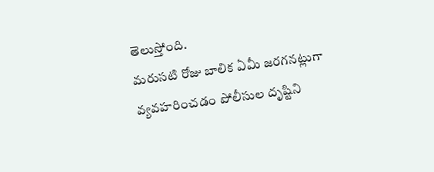తెలుస్తోంది.
మరుసటి రోజు బాలిక ఏమీ జరగనట్లుగా వ్యవహరించడం పోలీసుల దృష్టిని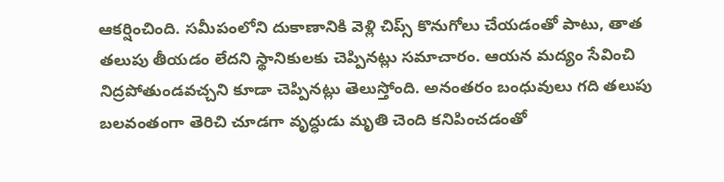ఆకర్షించింది. సమీపంలోని దుకాణానికి వెళ్లి చిప్స్ కొనుగోలు చేయడంతో పాటు, తాత తలుపు తీయడం లేదని స్థానికులకు చెప్పినట్లు సమాచారం. ఆయన మద్యం సేవించి నిద్రపోతుండవచ్చని కూడా చెప్పినట్లు తెలుస్తోంది. అనంతరం బంధువులు గది తలుపు బలవంతంగా తెరిచి చూడగా వృద్ధుడు మృతి చెంది కనిపించడంతో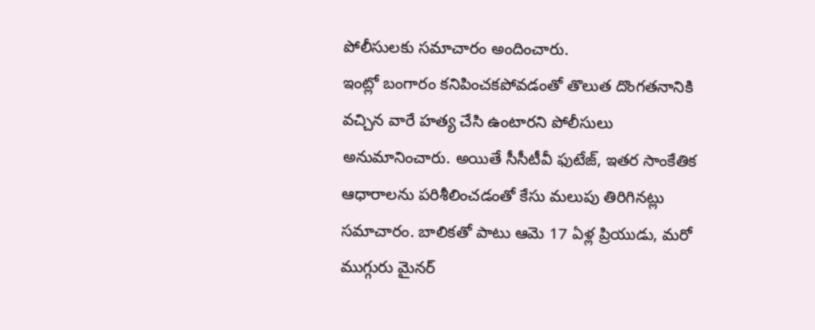పోలీసులకు సమాచారం అందించారు.
ఇంట్లో బంగారం కనిపించకపోవడంతో తొలుత దొంగతనానికి వచ్చిన వారే హత్య చేసి ఉంటారని పోలీసులు అనుమానించారు. అయితే సీసీటీవీ ఫుటేజ్, ఇతర సాంకేతిక ఆధారాలను పరిశీలించడంతో కేసు మలుపు తిరిగినట్లు సమాచారం. బాలికతో పాటు ఆమె 17 ఏళ్ల ప్రియుడు, మరో ముగ్గురు మైనర్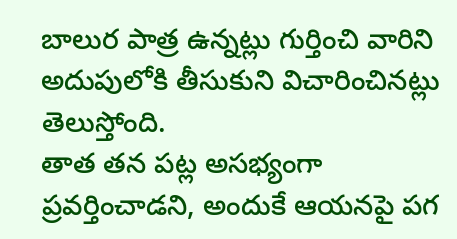బాలుర పాత్ర ఉన్నట్లు గుర్తించి వారిని అదుపులోకి తీసుకుని విచారించినట్లు తెలుస్తోంది.
తాత తన పట్ల అసభ్యంగా ప్రవర్తించాడని, అందుకే ఆయనపై పగ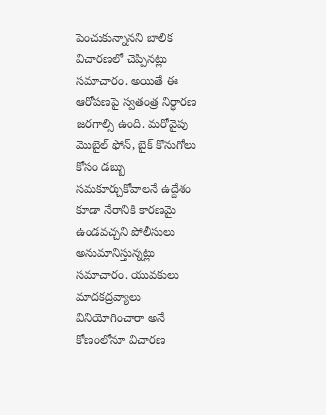పెంచుకున్నానని బాలిక విచారణలో చెప్పినట్లు సమాచారం. అయితే ఈ ఆరోపణపై స్వతంత్ర నిర్ధారణ జరగాల్సి ఉంది. మరోవైపు మొబైల్ ఫోన్, బైక్ కొనుగోలు కోసం డబ్బు సమకూర్చుకోవాలనే ఉద్దేశం కూడా నేరానికి కారణమై ఉండవచ్చని పోలీసులు అనుమానిస్తున్నట్లు సమాచారం. యువకులు మాదకద్రవ్యాలు వినియోగించారా అనే కోణంలోనూ విచారణ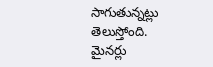సాగుతున్నట్లు తెలుస్తోంది.
మైనర్లు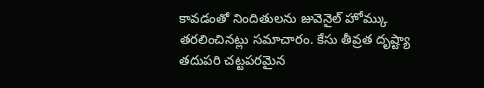కావడంతో నిందితులను జువెనైల్ హోమ్కు తరలించినట్లు సమాచారం. కేసు తీవ్రత దృష్ట్యా తదుపరి చట్టపరమైన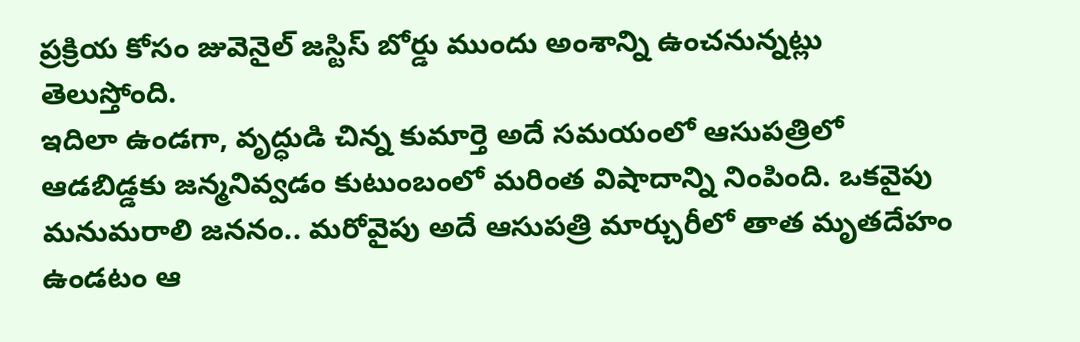ప్రక్రియ కోసం జువెనైల్ జస్టిస్ బోర్డు ముందు అంశాన్ని ఉంచనున్నట్లు తెలుస్తోంది.
ఇదిలా ఉండగా, వృద్ధుడి చిన్న కుమార్తె అదే సమయంలో ఆసుపత్రిలో ఆడబిడ్డకు జన్మనివ్వడం కుటుంబంలో మరింత విషాదాన్ని నింపింది. ఒకవైపు మనుమరాలి జననం.. మరోవైపు అదే ఆసుపత్రి మార్చురీలో తాత మృతదేహం ఉండటం ఆ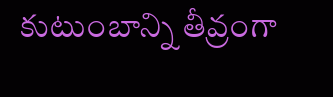కుటుంబాన్ని తీవ్రంగా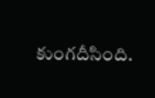కుంగదీసింది.